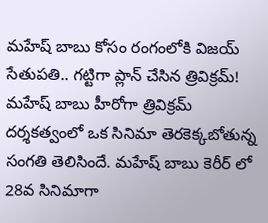మహేష్ బాబు కోసం రంగంలోకి విజయ్ సేతుపతి.. గట్టిగా ప్లాన్ చేసిన త్రివిక్రమ్!
మహేష్ బాబు హీరోగా త్రివిక్రమ్ దర్శకత్వంలో ఒక సినిమా తెరకెక్కబోతున్న సంగతి తెలిసిందే. మహేష్ బాబు కెరీర్ లో 28వ సినిమాగా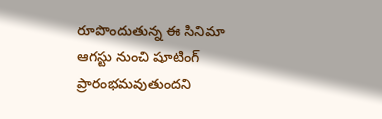రూపొందుతున్న ఈ సినిమా ఆగస్టు నుంచి షూటింగ్ ప్రారంభమవుతుందని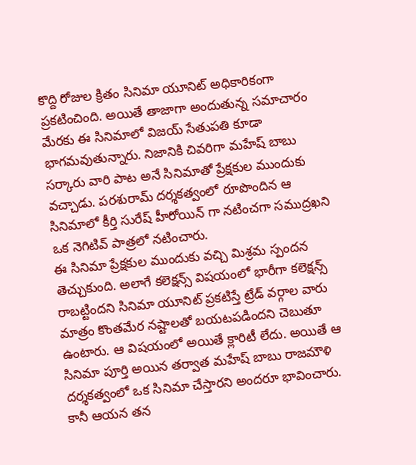కొద్ది రోజుల క్రితం సినిమా యూనిట్ అధికారికంగా ప్రకటించింది. అయితే తాజాగా అందుతున్న సమాచారం మేరకు ఈ సినిమాలో విజయ్ సేతుపతి కూడా భాగమవుతున్నారు. నిజానికి చివరిగా మహేష్ బాబు సర్కారు వారి పాట అనే సినిమాతో ప్రేక్షకుల ముందుకు వచ్చాడు. పరశురామ్ దర్శకత్వంలో రూపొందిన ఆ సినిమాలో కీర్తి సురేష్ హీరోయిన్ గా నటించగా సముద్రఖని ఒక నెగిటివ్ పాత్రలో నటించారు.
ఈ సినిమా ప్రేక్షకుల ముందుకు వచ్చి మిశ్రమ స్పందన తెచ్చుకుంది. అలాగే కలెక్షన్స్ విషయంలో భారీగా కలెక్షన్స్ రాబట్టిందని సినిమా యూనిట్ ప్రకటిస్తే ట్రేడ్ వర్గాల వారు మాత్రం కొంతమేర నష్టాలతో బయటపడిందని చెబుతూ ఉంటారు. ఆ విషయంలో అయితే క్లారిటీ లేదు. అయితే ఆ సినిమా పూర్తి అయిన తర్వాత మహేష్ బాబు రాజమౌళి దర్శకత్వంలో ఒక సినిమా చేస్తారని అందరూ భావించారు. కానీ ఆయన తన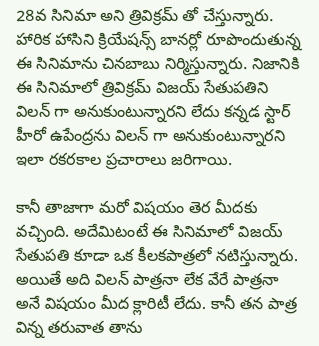28వ సినిమా అని త్రివిక్రమ్ తో చేస్తున్నారు. హారిక హాసిని క్రియేషన్స్ బానర్లో రూపొందుతున్న ఈ సినిమాను చినబాబు నిర్మిస్తున్నారు. నిజానికి ఈ సినిమాలో త్రివిక్రమ్ విజయ్ సేతుపతిని విలన్ గా అనుకుంటున్నారని లేదు కన్నడ స్టార్ హీరో ఉపేంద్రను విలన్ గా అనుకుంటున్నారని ఇలా రకరకాల ప్రచారాలు జరిగాయి.

కానీ తాజాగా మరో విషయం తెర మీదకు వచ్చింది. అదేమిటంటే ఈ సినిమాలో విజయ్ సేతుపతి కూడా ఒక కీలకపాత్రలో నటిస్తున్నారు. అయితే అది విలన్ పాత్రనా లేక వేరే పాత్రనా అనే విషయం మీద క్లారిటీ లేదు. కానీ తన పాత్ర విన్న తరువాత తాను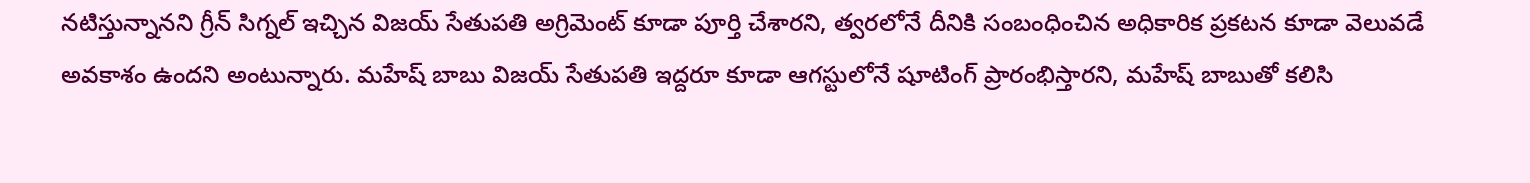నటిస్తున్నానని గ్రీన్ సిగ్నల్ ఇచ్చిన విజయ్ సేతుపతి అగ్రిమెంట్ కూడా పూర్తి చేశారని, త్వరలోనే దీనికి సంబంధించిన అధికారిక ప్రకటన కూడా వెలువడే అవకాశం ఉందని అంటున్నారు. మహేష్ బాబు విజయ్ సేతుపతి ఇద్దరూ కూడా ఆగస్టులోనే షూటింగ్ ప్రారంభిస్తారని, మహేష్ బాబుతో కలిసి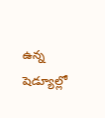ఉన్న షెడ్యూల్లో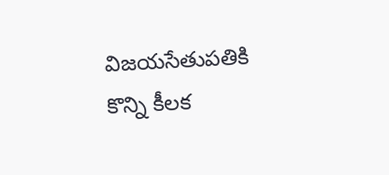విజయసేతుపతికి కొన్ని కీలక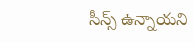సీన్స్ ఉన్నాయని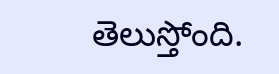తెలుస్తోంది.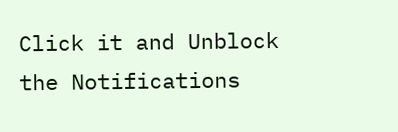Click it and Unblock the Notifications